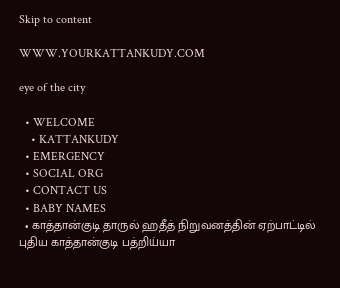Skip to content

WWW.YOURKATTANKUDY.COM

eye of the city

  • WELCOME
    • KATTANKUDY
  • EMERGENCY
  • SOCIAL ORG
  • CONTACT US
  • BABY NAMES
  • காத்தான்குடி தாருல் ஹதீத் நிறுவனத்தின் ஏற்பாட்டில் புதிய காத்தான்குடி பத்றிய்யா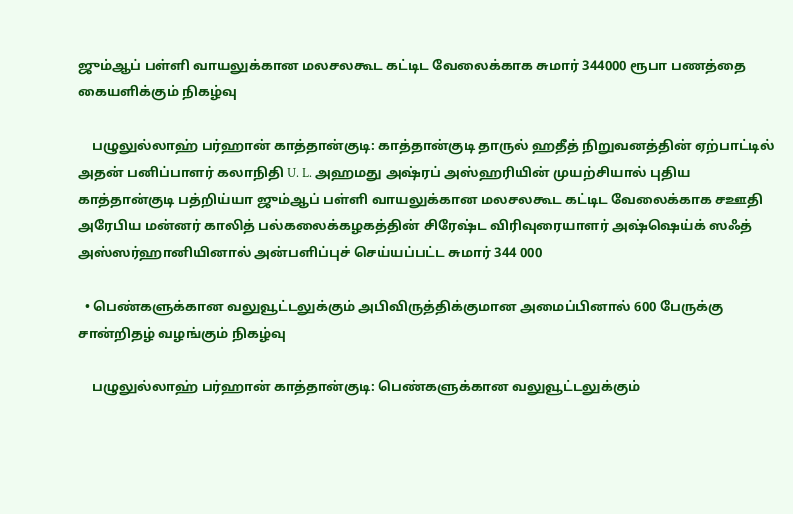ஜும்ஆப் பள்ளி வாயலுக்கான மலசலகூட கட்டிட வேலைக்காக சுமார் 344000 ரூபா பணத்தை கையளிக்கும் நிகழ்வு

    பழுலுல்லாஹ் பர்ஹான் காத்தான்குடி: காத்தான்குடி தாருல் ஹதீத் நிறுவனத்தின் ஏற்பாட்டில் அதன் பனிப்பாளர் கலாநிதி U. L. அஹமது அஷ்ரப் அஸ்ஹரியின் முயற்சியால் புதிய காத்தான்குடி பத்றிய்யா ஜும்ஆப் பள்ளி வாயலுக்கான மலசலகூட கட்டிட வேலைக்காக சஊதி அரேபிய மன்னர் காலித் பல்கலைக்கழகத்தின் சிரேஷ்ட விரிவுரையாளர் அஷ்ஷெய்க் ஸஃத் அஸ்ஸர்ஹானியினால் அன்பளிப்புச் செய்யப்பட்ட சுமார் 344 000

  • பெண்களுக்கான வலுவூட்டலுக்கும் அபிவிருத்திக்குமான அமைப்பினால் 600 பேருக்கு சான்றிதழ் வழங்கும் நிகழ்வு

    பழுலுல்லாஹ் பர்ஹான் காத்தான்குடி: பெண்களுக்கான வலுவூட்டலுக்கும்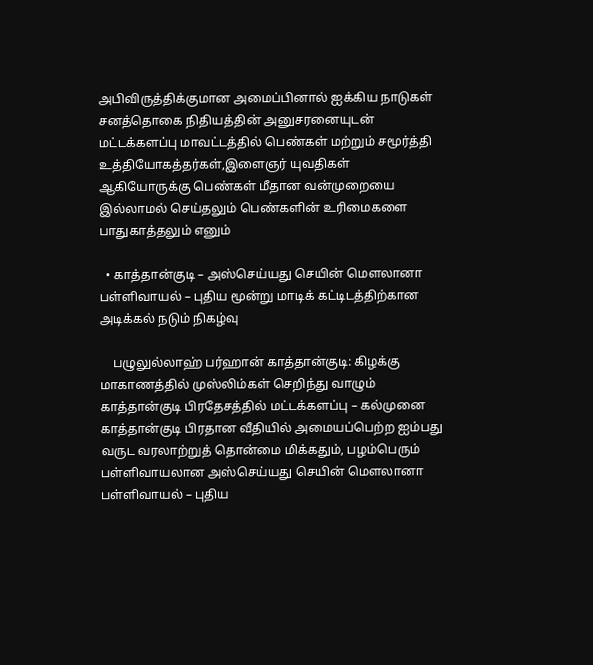அபிவிருத்திக்குமான அமைப்பினால் ஐக்கிய நாடுகள் சனத்தொகை நிதியத்தின் அனுசரனையுடன் மட்டக்களப்பு மாவட்டத்தில் பெண்கள் மற்றும் சமூர்த்தி உத்தியோகத்தர்கள்,இளைஞர் யுவதிகள் ஆகியோருக்கு பெண்கள் மீதான வன்முறையை இல்லாமல் செய்தலும் பெண்களின் உரிமைகளை பாதுகாத்தலும் எனும்

  • காத்தான்குடி – அஸ்செய்யது செயின் மௌலானா பள்ளிவாயல் – புதிய மூன்று மாடிக் கட்டிடத்திற்கான அடிக்கல் நடும் நிகழ்வு

    பழுலுல்லாஹ் பர்ஹான் காத்தான்குடி: கிழக்கு மாகாணத்தில் முஸ்லிம்கள் செறிந்து வாழும் காத்தான்குடி பிரதேசத்தில் மட்டக்களப்பு – கல்முனை காத்தான்குடி பிரதான வீதியில் அமையப்பெற்ற ஐம்பது வருட வரலாற்றுத் தொன்மை மிக்கதும், பழம்பெரும் பள்ளிவாயலான அஸ்செய்யது செயின் மௌலானா பள்ளிவாயல் – புதிய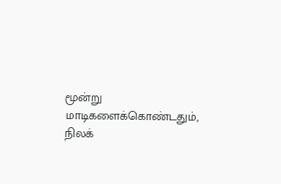மூன்று மாடிகளைக்கொண்டதும், நிலக்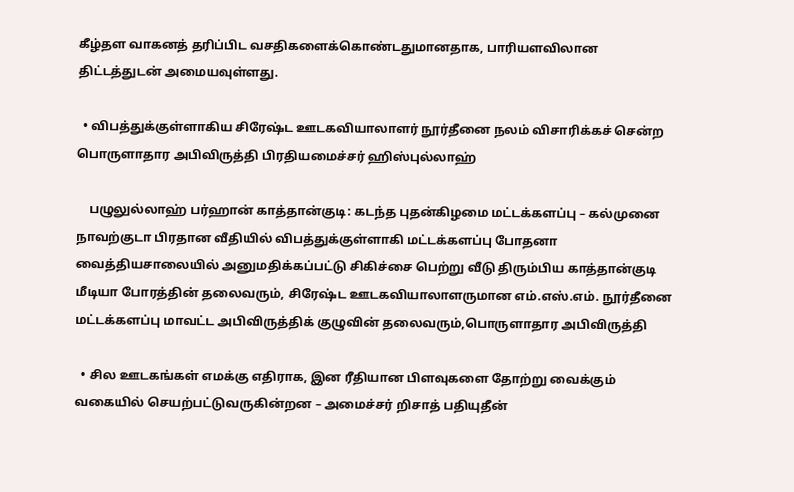கீழ்தள வாகனத் தரிப்பிட வசதிகளைக்கொண்டதுமானதாக, பாரியளவிலான திட்டத்துடன் அமையவுள்ளது.

  • விபத்துக்குள்ளாகிய சிரேஷ்ட ஊடகவியாலாளர் நூர்தீனை நலம் விசாரிக்கச் சென்ற பொருளாதார அபிவிருத்தி பிரதியமைச்சர் ஹிஸ்புல்லாஹ்

    பழுலுல்லாஹ் பர்ஹான் காத்தான்குடி: கடந்த புதன்கிழமை மட்டக்களப்பு – கல்முனை நாவற்குடா பிரதான வீதியில் விபத்துக்குள்ளாகி மட்டக்களப்பு போதனா வைத்தியசாலையில் அனுமதிக்கப்பட்டு சிகிச்சை பெற்று வீடு திரும்பிய காத்தான்குடி மீடியா போரத்தின் தலைவரும், சிரேஷ்ட ஊடகவியாலாளருமான எம்.எஸ்.எம். நூர்தீனை மட்டக்களப்பு மாவட்ட அபிவிருத்திக் குழுவின் தலைவரும்,பொருளாதார அபிவிருத்தி

  • சில ஊடகங்கள் எமக்கு எதிராக, இன ரீதியான பிளவுகளை தோற்று வைக்கும் வகையில் செயற்பட்டுவருகின்றன – அமைச்சர் றிசாத் பதியுதீன்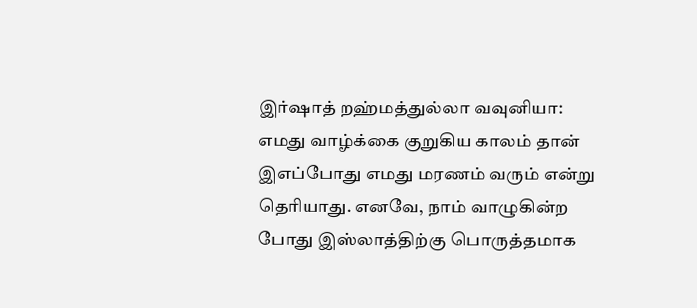இர்ஷாத் றஹ்மத்துல்லா வவுனியா: எமது வாழ்க்கை குறுகிய காலம் தான் இஎப்போது எமது மரணம் வரும் என்று தெரியாது. எனவே, நாம் வாழுகின்ற போது இஸ்லாத்திற்கு பொருத்தமாக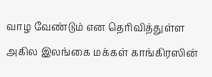வாழ வேண்டும் என தெரிவித்துள்ள அகில இலங்கை மக்கள் காங்கிரஸின்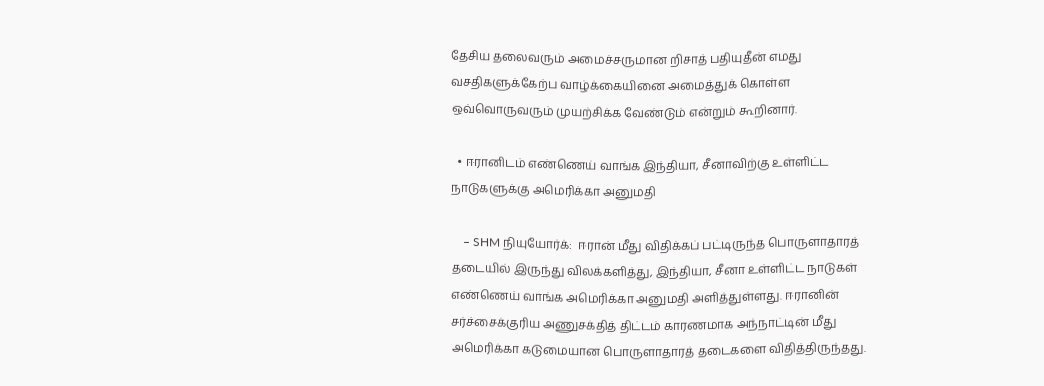தேசிய தலைவரும் அமைச்சருமான றிசாத் பதியுதீன் எமது வசதிகளுக்கேற்ப வாழ்க்கையினை அமைத்துக் கொள்ள ஒவ்வொருவரும் முயற்சிக்க வேண்டும் என்றும் கூறினார்.

  • ஈரானிடம் எண்ணெய் வாங்க இந்தியா, சீனாவிற்கு உள்ளிட்ட நாடுகளுக்கு அமெரிக்கா அனுமதி

    – SHM நியுயோர்க்:  ஈரான் மீது விதிக்கப் பட்டிருந்த பொருளாதாரத் தடையில் இருந்து விலக்களித்து, இந்தியா, சீனா உள்ளிட்ட நாடுகள் எண்ணெய் வாங்க அமெரிக்கா அனுமதி அளித்துள்ளது. ஈரானின் சர்ச்சைக்குரிய அணுசக்தித் திட்டம் காரணமாக அந்நாட்டின் மீது அமெரிக்கா கடுமையான பொருளாதாரத் தடைகளை விதித்திருந்தது.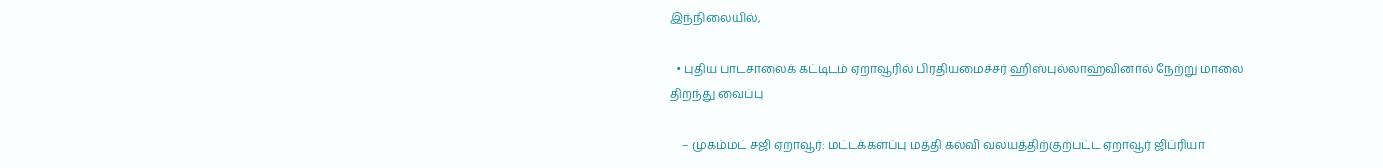இந்நிலையில்,

  • புதிய பாடசாலைக் கட்டிடம் ஏறாவூரில் பிரதியமைச்சர் ஹிஸ்புல்லாஹ்வினால் நேற்று மாலை திறந்து வைப்பு

    – முகம்மட் சஜி ஏறாவூர்: மட்டக்களப்பு மத்தி கல்வி வலயத்திற்குற்பட்ட ஏறாவூர் ஜிப்ரியா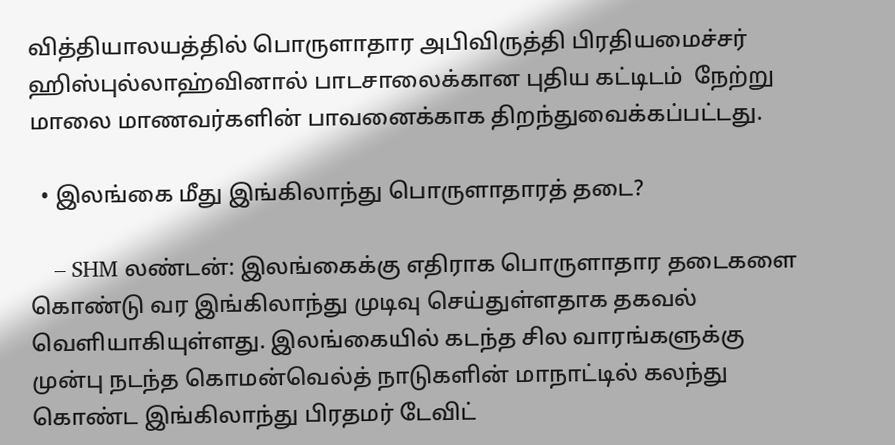வித்தியாலயத்தில் பொருளாதார அபிவிருத்தி பிரதியமைச்சர் ஹிஸ்புல்லாஹ்வினால் பாடசாலைக்கான புதிய கட்டிடம்  நேற்று மாலை மாணவர்களின் பாவனைக்காக திறந்துவைக்கப்பட்டது.

  • இலங்கை மீது இங்கிலாந்து பொருளாதாரத் தடை?

    – SHM லண்டன்: இலங்கைக்கு எதிராக பொருளாதார தடைகளை கொண்டு வர இங்கிலாந்து முடிவு செய்துள்ளதாக தகவல் வெளியாகியுள்ளது. இலங்கையில் கடந்த சில வாரங்களுக்கு முன்பு நடந்த கொமன்வெல்த் நாடுகளின் மாநாட்டில் கலந்து கொண்ட இங்கிலாந்து பிரதமர் டேவிட்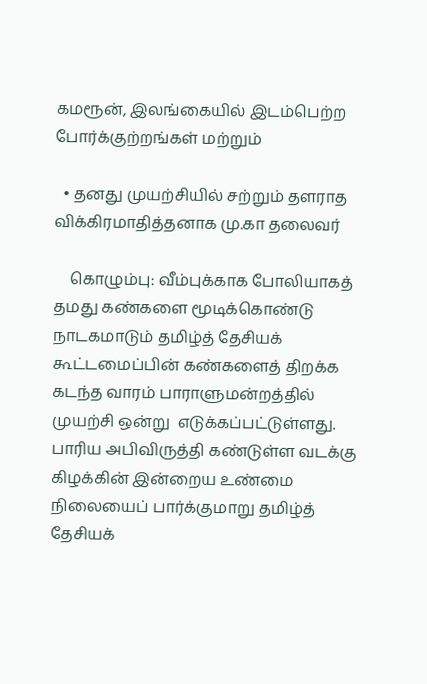கமரூன், இலங்கையில் இடம்பெற்ற போர்க்குற்றங்கள் மற்றும்

  • தனது முயற்சியில் சற்றும் தளராத விக்கிரமாதித்தனாக மு.கா தலைவர்

    கொழும்பு: வீம்புக்காக போலியாகத் தமது கண்களை மூடிக்கொண்டு நாடகமாடும் தமிழ்த் தேசியக்  கூட்டமைப்பின் கண்களைத் திறக்க கடந்த வாரம் பாராளுமன்றத்தில் முயற்சி ஒன்று  எடுக்கப்பட்டுள்ளது. பாரிய அபிவிருத்தி கண்டுள்ள வடக்கு கிழக்கின் இன்றைய உண்மை  நிலையைப் பார்க்குமாறு தமிழ்த் தேசியக்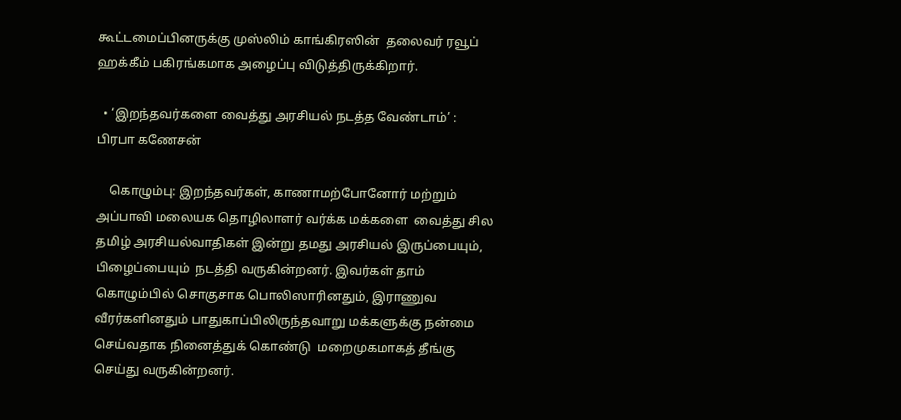கூட்டமைப்பினருக்கு முஸ்லிம் காங்கிரஸின்  தலைவர் ரவூப் ஹக்கீம் பகிரங்கமாக அழைப்பு விடுத்திருக்கிறார்.

  • ‘இறந்தவர்களை வைத்து அரசியல் நடத்த வேண்டாம்’ : பிரபா கணேசன்

    கொழும்பு: இறந்தவர்கள், காணாமற்போனோர் மற்றும் அப்பாவி மலையக தொழிலாளர் வர்க்க மக்களை  வைத்து சில தமிழ் அரசியல்வாதிகள் இன்று தமது அரசியல் இருப்பையும், பிழைப்பையும்  நடத்தி வருகின்றனர். இவர்கள் தாம் கொழும்பில் சொகுசாக பொலிஸாரினதும், இராணுவ  வீரர்களினதும் பாதுகாப்பிலிருந்தவாறு மக்களுக்கு நன்மை செய்வதாக நினைத்துக் கொண்டு  மறைமுகமாகத் தீங்கு செய்து வருகின்றனர்.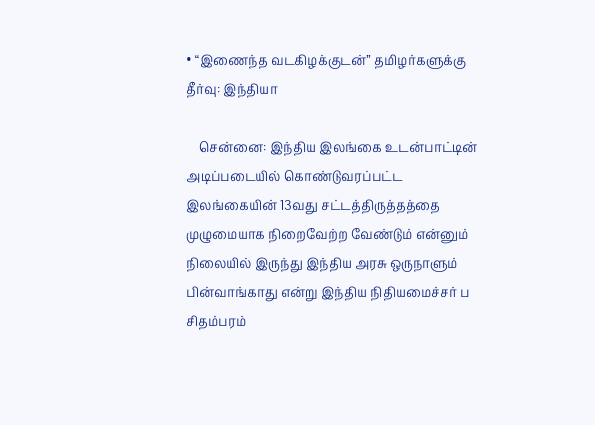• “இணைந்த வடகிழக்குடன்” தமிழர்களுக்கு தீர்வு: இந்தியா

    சென்னை: இந்திய இலங்கை உடன்பாட்டின் அடிப்படையில் கொண்டுவரப்பட்ட இலங்கையின் 13வது சட்டத்திருத்தத்தை முழுமையாக நிறைவேற்ற வேண்டும் என்னும் நிலையில் இருந்து இந்திய அரசு ஒருநாளும் பின்வாங்காது என்று இந்திய நிதியமைச்சர் ப சிதம்பரம்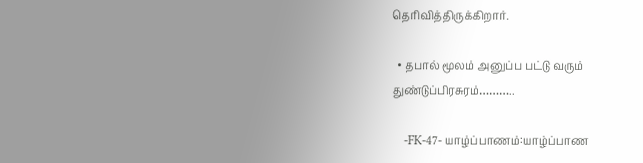தெரிவித்திருக்கிறார்.

  • தபால் மூலம் அனுப்ப பட்டு வரும் துண்டுப்பிரசுரம்………..

    -FK-47- யாழ்ப்பாணம்:யாழ்ப்பாண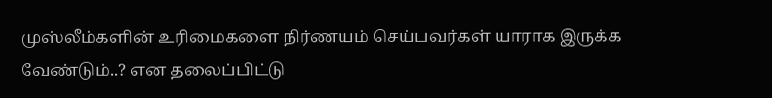முஸ்லீம்களின் உரிமைகளை நிர்ணயம் செய்பவர்கள் யாராக இருக்க வேண்டும்..? என தலைப்பிட்டு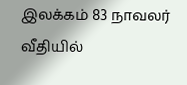இலக்கம் 83 நாவலர் வீதியில்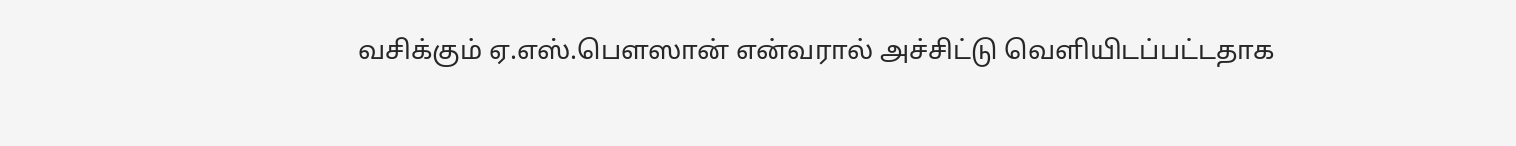வசிக்கும் ஏ.எஸ்.பௌஸான் என்வரால் அச்சிட்டு வெளியிடப்பட்டதாக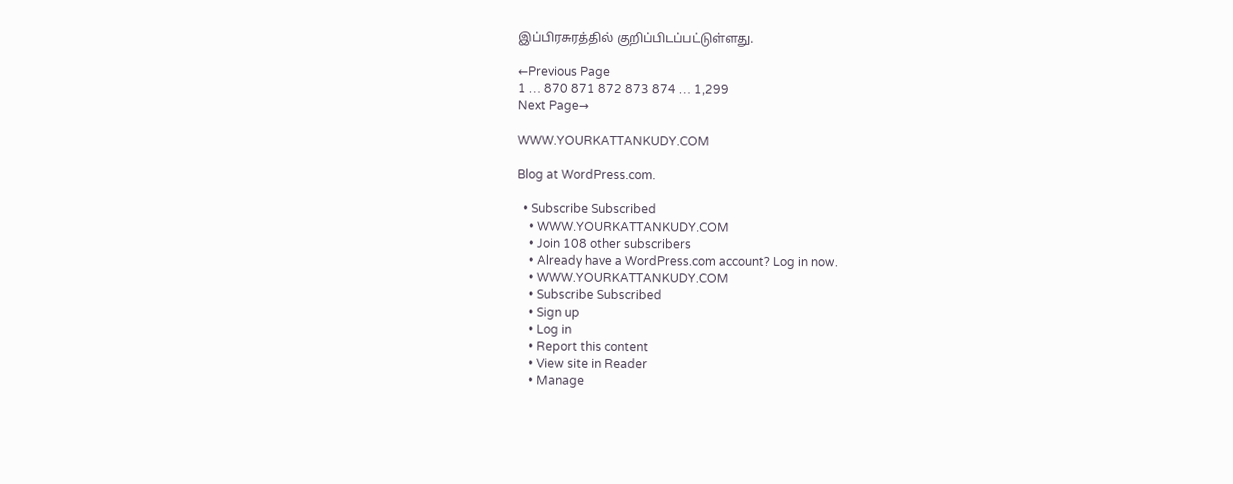இப்பிரசுரத்தில் குறிப்பிடப்பட்டுள்ளது.

←Previous Page
1 … 870 871 872 873 874 … 1,299
Next Page→

WWW.YOURKATTANKUDY.COM

Blog at WordPress.com.

  • Subscribe Subscribed
    • WWW.YOURKATTANKUDY.COM
    • Join 108 other subscribers
    • Already have a WordPress.com account? Log in now.
    • WWW.YOURKATTANKUDY.COM
    • Subscribe Subscribed
    • Sign up
    • Log in
    • Report this content
    • View site in Reader
    • Manage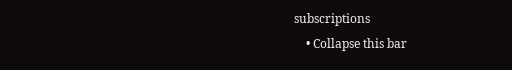subscriptions
    • Collapse this bar